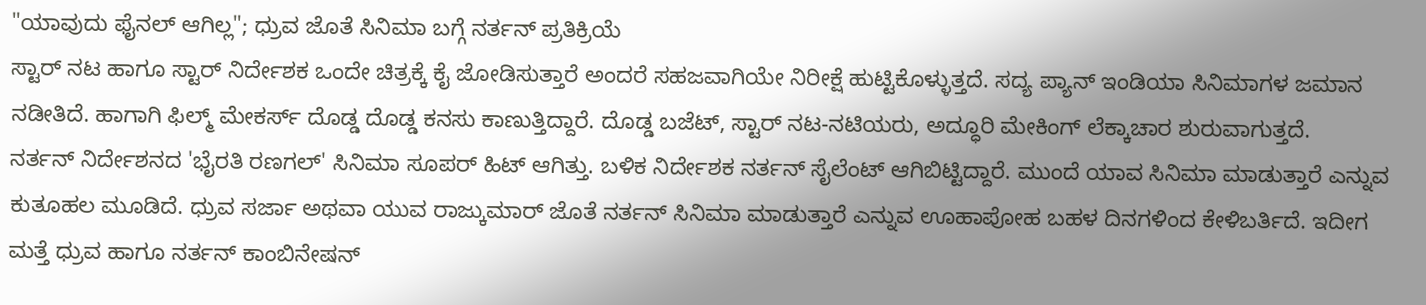"ಯಾವುದು ಫೈನಲ್ ಆಗಿಲ್ಲ"; ಧ್ರುವ ಜೊತೆ ಸಿನಿಮಾ ಬಗ್ಗೆ ನರ್ತನ್ ಪ್ರತಿಕ್ರಿಯೆ
ಸ್ಟಾರ್ ನಟ ಹಾಗೂ ಸ್ಟಾರ್ ನಿರ್ದೇಶಕ ಒಂದೇ ಚಿತ್ರಕ್ಕೆ ಕೈ ಜೋಡಿಸುತ್ತಾರೆ ಅಂದರೆ ಸಹಜವಾಗಿಯೇ ನಿರೀಕ್ಷೆ ಹುಟ್ಟಿಕೊಳ್ಳುತ್ತದೆ. ಸದ್ಯ ಪ್ಯಾನ್ ಇಂಡಿಯಾ ಸಿನಿಮಾಗಳ ಜಮಾನ ನಡೀತಿದೆ. ಹಾಗಾಗಿ ಫಿಲ್ಮ್ ಮೇಕರ್ಸ್ ದೊಡ್ಡ ದೊಡ್ಡ ಕನಸು ಕಾಣುತ್ತಿದ್ದಾರೆ. ದೊಡ್ಡ ಬಜೆಟ್, ಸ್ಟಾರ್ ನಟ-ನಟಿಯರು, ಅದ್ಧೂರಿ ಮೇಕಿಂಗ್ ಲೆಕ್ಕಾಚಾರ ಶುರುವಾಗುತ್ತದೆ.
ನರ್ತನ್ ನಿರ್ದೇಶನದ 'ಭೈರತಿ ರಣಗಲ್' ಸಿನಿಮಾ ಸೂಪರ್ ಹಿಟ್ ಆಗಿತ್ತು. ಬಳಿಕ ನಿರ್ದೇಶಕ ನರ್ತನ್ ಸೈಲೆಂಟ್ ಆಗಿಬಿಟ್ಟಿದ್ದಾರೆ. ಮುಂದೆ ಯಾವ ಸಿನಿಮಾ ಮಾಡುತ್ತಾರೆ ಎನ್ನುವ ಕುತೂಹಲ ಮೂಡಿದೆ. ಧ್ರುವ ಸರ್ಜಾ ಅಥವಾ ಯುವ ರಾಜ್ಕುಮಾರ್ ಜೊತೆ ನರ್ತನ್ ಸಿನಿಮಾ ಮಾಡುತ್ತಾರೆ ಎನ್ನುವ ಊಹಾಪೋಹ ಬಹಳ ದಿನಗಳಿಂದ ಕೇಳಿಬರ್ತಿದೆ. ಇದೀಗ ಮತ್ತೆ ಧ್ರುವ ಹಾಗೂ ನರ್ತನ್ ಕಾಂಬಿನೇಷನ್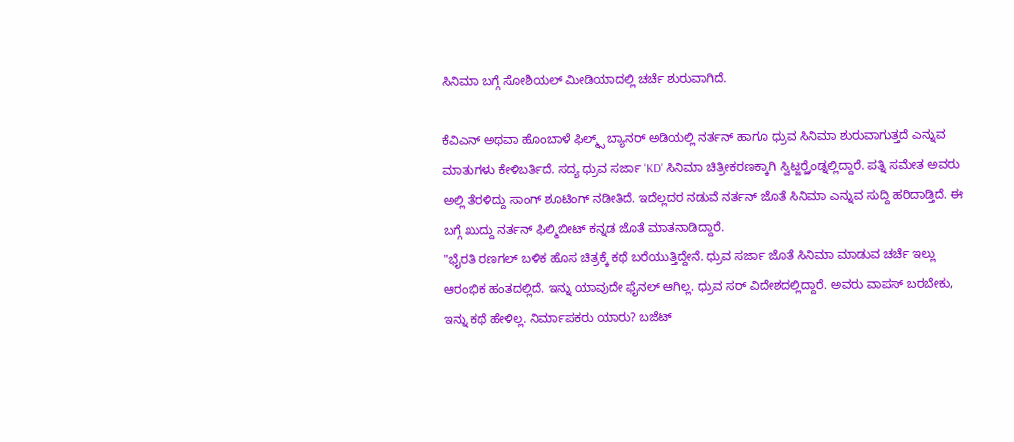ಸಿನಿಮಾ ಬಗ್ಗೆ ಸೋಶಿಯಲ್ ಮೀಡಿಯಾದಲ್ಲಿ ಚರ್ಚೆ ಶುರುವಾಗಿದೆ.

ಕೆವಿಎನ್ ಅಥವಾ ಹೊಂಬಾಳೆ ಫಿಲ್ಮ್ಸ್ ಬ್ಯಾನರ್ ಅಡಿಯಲ್ಲಿ ನರ್ತನ್ ಹಾಗೂ ಧ್ರುವ ಸಿನಿಮಾ ಶುರುವಾಗುತ್ತದೆ ಎನ್ನುವ ಮಾತುಗಳು ಕೇಳಿಬರ್ತಿದೆ. ಸದ್ಯ ಧ್ರುವ ಸರ್ಜಾ 'KD' ಸಿನಿಮಾ ಚಿತ್ರೀಕರಣಕ್ಕಾಗಿ ಸ್ವಿಟ್ಜರ್ರ್ಲೆಂಡ್ನಲ್ಲಿದ್ದಾರೆ. ಪತ್ನಿ ಸಮೇತ ಅವರು ಅಲ್ಲಿ ತೆರಳಿದ್ದು ಸಾಂಗ್ ಶೂಟಿಂಗ್ ನಡೀತಿದೆ. ಇದೆಲ್ಲದರ ನಡುವೆ ನರ್ತನ್ ಜೊತೆ ಸಿನಿಮಾ ಎನ್ನುವ ಸುದ್ದಿ ಹರಿದಾಡ್ತಿದೆ. ಈ ಬಗ್ಗೆ ಖುದ್ದು ನರ್ತನ್ ಫಿಲ್ಮಿಬೀಟ್ ಕನ್ನಡ ಜೊತೆ ಮಾತನಾಡಿದ್ದಾರೆ.
"ಭೈರತಿ ರಣಗಲ್ ಬಳಿಕ ಹೊಸ ಚಿತ್ರಕ್ಕೆ ಕಥೆ ಬರೆಯುತ್ತಿದ್ದೇನೆ. ಧ್ರುವ ಸರ್ಜಾ ಜೊತೆ ಸಿನಿಮಾ ಮಾಡುವ ಚರ್ಚೆ ಇಲ್ಲು ಆರಂಭಿಕ ಹಂತದಲ್ಲಿದೆ. ಇನ್ನು ಯಾವುದೇ ಫೈನಲ್ ಆಗಿಲ್ಲ. ಧ್ರುವ ಸರ್ ವಿದೇಶದಲ್ಲಿದ್ದಾರೆ. ಅವರು ವಾಪಸ್ ಬರಬೇಕು, ಇನ್ನು ಕಥೆ ಹೇಳಿಲ್ಲ. ನಿರ್ಮಾಪಕರು ಯಾರು? ಬಜೆಟ್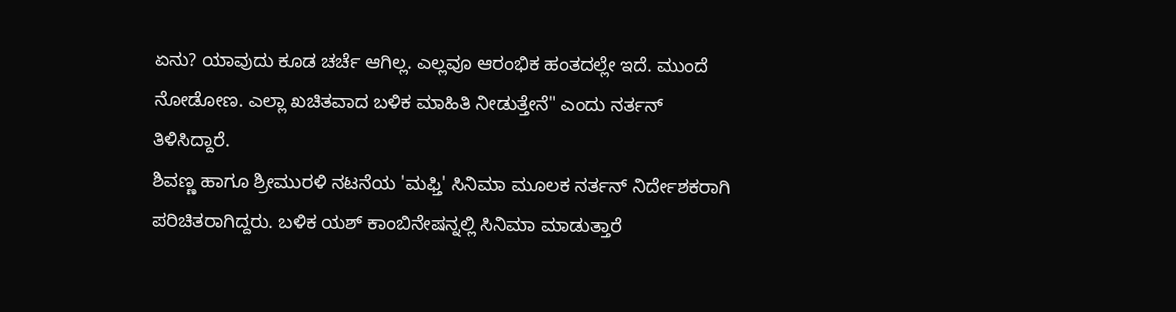ಏನು? ಯಾವುದು ಕೂಡ ಚರ್ಚೆ ಆಗಿಲ್ಲ. ಎಲ್ಲವೂ ಆರಂಭಿಕ ಹಂತದಲ್ಲೇ ಇದೆ. ಮುಂದೆ ನೋಡೋಣ. ಎಲ್ಲಾ ಖಚಿತವಾದ ಬಳಿಕ ಮಾಹಿತಿ ನೀಡುತ್ತೇನೆ" ಎಂದು ನರ್ತನ್ ತಿಳಿಸಿದ್ದಾರೆ.
ಶಿವಣ್ಣ ಹಾಗೂ ಶ್ರೀಮುರಳಿ ನಟನೆಯ 'ಮಫ್ತಿ' ಸಿನಿಮಾ ಮೂಲಕ ನರ್ತನ್ ನಿರ್ದೇಶಕರಾಗಿ ಪರಿಚಿತರಾಗಿದ್ದರು. ಬಳಿಕ ಯಶ್ ಕಾಂಬಿನೇಷನ್ನಲ್ಲಿ ಸಿನಿಮಾ ಮಾಡುತ್ತಾರೆ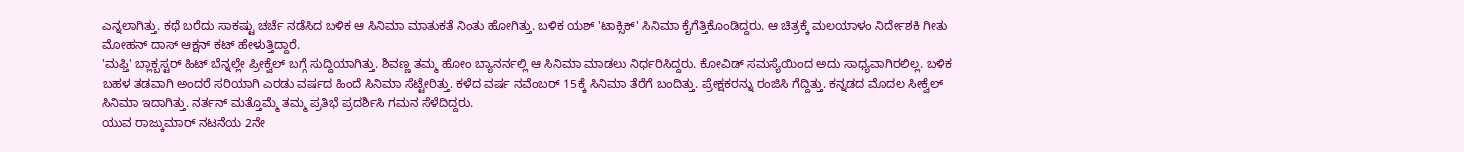ಎನ್ನಲಾಗಿತ್ತು. ಕಥೆ ಬರೆದು ಸಾಕಷ್ಟು ಚರ್ಚೆ ನಡೆಸಿದ ಬಳಿಕ ಆ ಸಿನಿಮಾ ಮಾತುಕತೆ ನಿಂತು ಹೋಗಿತ್ತು. ಬಳಿಕ ಯಶ್ 'ಟಾಕ್ಸಿಕ್' ಸಿನಿಮಾ ಕೈಗೆತ್ತಿಕೊಂಡಿದ್ದರು. ಆ ಚಿತ್ರಕ್ಕೆ ಮಲಯಾಳಂ ನಿರ್ದೇಶಕಿ ಗೀತು ಮೋಹನ್ ದಾಸ್ ಆಕ್ಷನ್ ಕಟ್ ಹೇಳುತ್ತಿದ್ದಾರೆ.
'ಮಫ್ತಿ' ಬ್ಲಾಕ್ಬಸ್ಟರ್ ಹಿಟ್ ಬೆನ್ನಲ್ಲೇ ಪ್ರೀಕ್ವೆಲ್ ಬಗ್ಗೆ ಸುದ್ದಿಯಾಗಿತ್ತು. ಶಿವಣ್ಣ ತಮ್ಮ ಹೋಂ ಬ್ಯಾನರ್ನಲ್ಲಿ ಆ ಸಿನಿಮಾ ಮಾಡಲು ನಿರ್ಧರಿಸಿದ್ದರು. ಕೋವಿಡ್ ಸಮಸ್ಯೆಯಿಂದ ಅದು ಸಾಧ್ಯವಾಗಿರಲಿಲ್ಲ. ಬಳಿಕ ಬಹಳ ತಡವಾಗಿ ಅಂದರೆ ಸರಿಯಾಗಿ ಎರಡು ವರ್ಷದ ಹಿಂದೆ ಸಿನಿಮಾ ಸೆಟ್ಟೇರಿತ್ತು. ಕಳೆದ ವರ್ಷ ನವೆಂಬರ್ 15ಕ್ಕೆ ಸಿನಿಮಾ ತೆರೆಗೆ ಬಂದಿತ್ತು. ಪ್ರೇಕ್ಷಕರನ್ನು ರಂಜಿಸಿ ಗೆದ್ದಿತ್ತು. ಕನ್ನಡದ ಮೊದಲ ಸೀಕ್ವೆಲ್ ಸಿನಿಮಾ ಇದಾಗಿತ್ತು. ನರ್ತನ್ ಮತ್ತೊಮ್ಮೆ ತಮ್ಮ ಪ್ರತಿಭೆ ಪ್ರದರ್ಶಿಸಿ ಗಮನ ಸೆಳೆದಿದ್ದರು.
ಯುವ ರಾಜ್ಕುಮಾರ್ ನಟನೆಯ 2ನೇ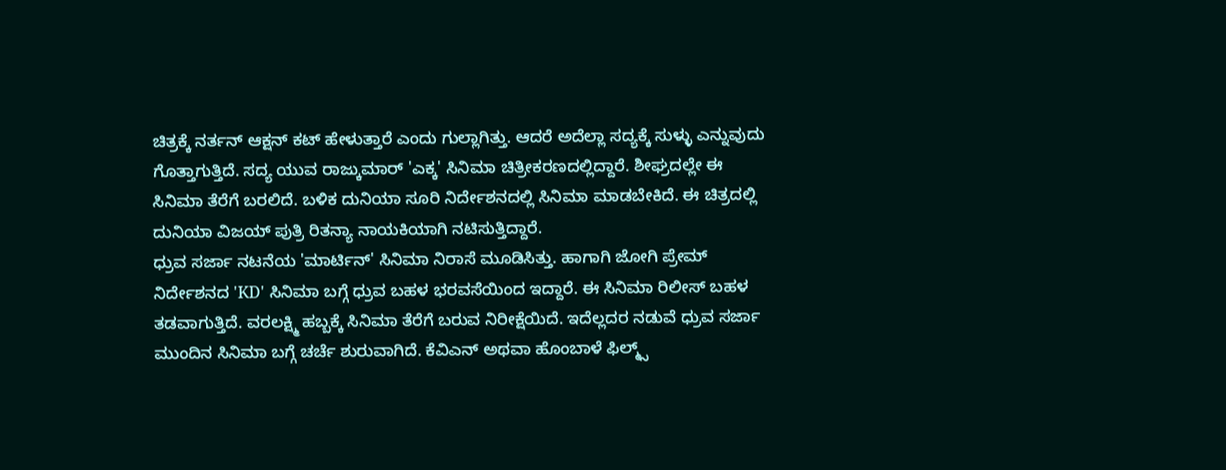ಚಿತ್ರಕ್ಕೆ ನರ್ತನ್ ಆಕ್ಷನ್ ಕಟ್ ಹೇಳುತ್ತಾರೆ ಎಂದು ಗುಲ್ಲಾಗಿತ್ತು. ಆದರೆ ಅದೆಲ್ಲಾ ಸದ್ಯಕ್ಕೆ ಸುಳ್ಳು ಎನ್ನುವುದು ಗೊತ್ತಾಗುತ್ತಿದೆ. ಸದ್ಯ ಯುವ ರಾಜ್ಕುಮಾರ್ 'ಎಕ್ಕ' ಸಿನಿಮಾ ಚಿತ್ರೀಕರಣದಲ್ಲಿದ್ದಾರೆ. ಶೀಘ್ರದಲ್ಲೇ ಈ ಸಿನಿಮಾ ತೆರೆಗೆ ಬರಲಿದೆ. ಬಳಿಕ ದುನಿಯಾ ಸೂರಿ ನಿರ್ದೇಶನದಲ್ಲಿ ಸಿನಿಮಾ ಮಾಡಬೇಕಿದೆ. ಈ ಚಿತ್ರದಲ್ಲಿ ದುನಿಯಾ ವಿಜಯ್ ಪುತ್ರಿ ರಿತನ್ಯಾ ನಾಯಕಿಯಾಗಿ ನಟಿಸುತ್ತಿದ್ದಾರೆ.
ಧ್ರುವ ಸರ್ಜಾ ನಟನೆಯ 'ಮಾರ್ಟಿನ್' ಸಿನಿಮಾ ನಿರಾಸೆ ಮೂಡಿಸಿತ್ತು. ಹಾಗಾಗಿ ಜೋಗಿ ಪ್ರೇಮ್ ನಿರ್ದೇಶನದ 'KD' ಸಿನಿಮಾ ಬಗ್ಗೆ ಧ್ರುವ ಬಹಳ ಭರವಸೆಯಿಂದ ಇದ್ದಾರೆ. ಈ ಸಿನಿಮಾ ರಿಲೀಸ್ ಬಹಳ ತಡವಾಗುತ್ತಿದೆ. ವರಲಕ್ಷ್ಮಿ ಹಬ್ಬಕ್ಕೆ ಸಿನಿಮಾ ತೆರೆಗೆ ಬರುವ ನಿರೀಕ್ಷೆಯಿದೆ. ಇದೆಲ್ಲದರ ನಡುವೆ ಧ್ರುವ ಸರ್ಜಾ ಮುಂದಿನ ಸಿನಿಮಾ ಬಗ್ಗೆ ಚರ್ಚೆ ಶುರುವಾಗಿದೆ. ಕೆವಿಎನ್ ಅಥವಾ ಹೊಂಬಾಳೆ ಫಿಲ್ಮ್ಸ್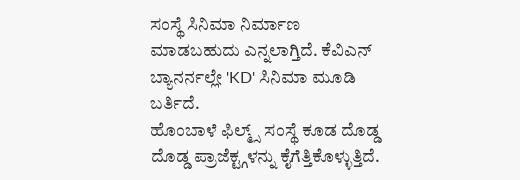ಸಂಸ್ಥೆ ಸಿನಿಮಾ ನಿರ್ಮಾಣ ಮಾಡಬಹುದು ಎನ್ನಲಾಗ್ತಿದೆ. ಕೆವಿಎನ್ ಬ್ಯಾನರ್ನಲ್ಲೇ 'KD' ಸಿನಿಮಾ ಮೂಡಿ ಬರ್ತಿದೆ.
ಹೊಂಬಾಳೆ ಫಿಲ್ಮ್ಸ್ ಸಂಸ್ಥೆ ಕೂಡ ದೊಡ್ಡ ದೊಡ್ಡ ಪ್ರಾಜೆಕ್ಟ್ಗಳನ್ನು ಕೈಗೆತ್ತಿಕೊಳ್ಳುತ್ತಿದೆ.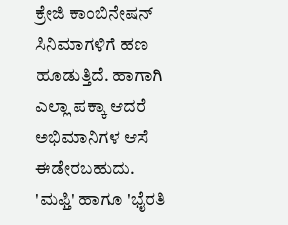ಕ್ರೇಜಿ ಕಾಂಬಿನೇಷನ್ ಸಿನಿಮಾಗಳಿಗೆ ಹಣ ಹೂಡುತ್ತಿದೆ. ಹಾಗಾಗಿ ಎಲ್ಲಾ ಪಕ್ಕಾ ಆದರೆ ಅಭಿಮಾನಿಗಳ ಆಸೆ ಈಡೇರಬಹುದು.
'ಮಫ್ತಿ' ಹಾಗೂ 'ಭೈರತಿ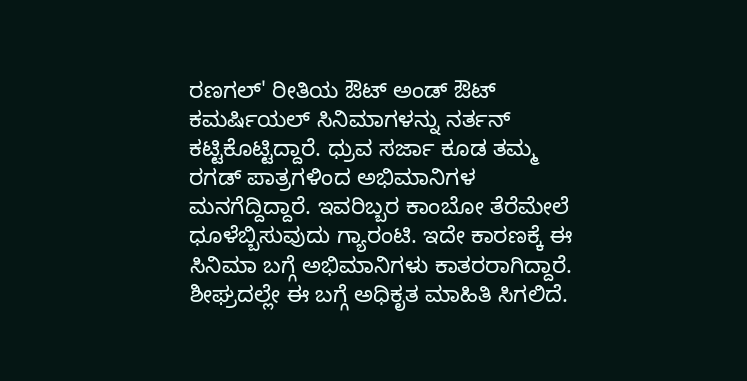ರಣಗಲ್' ರೀತಿಯ ಔಟ್ ಅಂಡ್ ಔಟ್ ಕಮರ್ಷಿಯಲ್ ಸಿನಿಮಾಗಳನ್ನು ನರ್ತನ್ ಕಟ್ಟಿಕೊಟ್ಟಿದ್ದಾರೆ. ಧ್ರುವ ಸರ್ಜಾ ಕೂಡ ತಮ್ಮ ರಗಡ್ ಪಾತ್ರಗಳಿಂದ ಅಭಿಮಾನಿಗಳ ಮನಗೆದ್ದಿದ್ದಾರೆ. ಇವರಿಬ್ಬರ ಕಾಂಬೋ ತೆರೆಮೇಲೆ ಧೂಳೆಬ್ಬಿಸುವುದು ಗ್ಯಾರಂಟಿ. ಇದೇ ಕಾರಣಕ್ಕೆ ಈ ಸಿನಿಮಾ ಬಗ್ಗೆ ಅಭಿಮಾನಿಗಳು ಕಾತರರಾಗಿದ್ದಾರೆ. ಶೀಘ್ರದಲ್ಲೇ ಈ ಬಗ್ಗೆ ಅಧಿಕೃತ ಮಾಹಿತಿ ಸಿಗಲಿದೆ.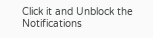Click it and Unblock the Notifications